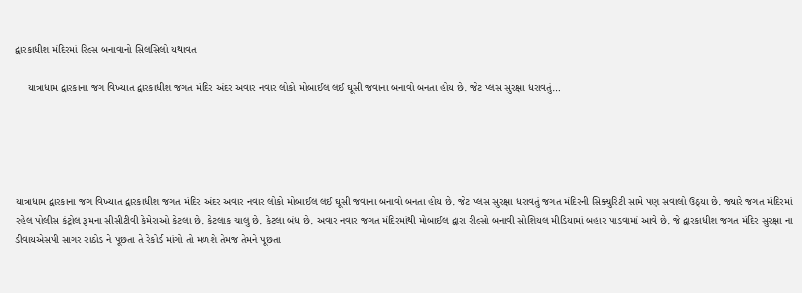દ્વારકાધીશ મંદિરમાં રિલ્સ બનાવાનો સિલસિલો યથાવત

    યાત્રાધામ દ્વારકાના જગ વિખ્યાત દ્વારકાધીશ જગત મંદિર અંદર અવાર નવાર લોકો મોબાઈલ લઈ ઘૂસી જવાના બનાવો બનતા હોય છે. જેટ પ્લસ સુરક્ષા ધરાવતું…





યાત્રાધામ દ્વારકાના જગ વિખ્યાત દ્વારકાધીશ જગત મંદિર અંદર અવાર નવાર લોકો મોબાઈલ લઈ ઘૂસી જવાના બનાવો બનતા હોય છે. જેટ પ્લસ સુરક્ષા ધરાવતું જગત મંદિરની સિક્યુરિટી સામે પણ સવાલો ઉઠ્યા છે. જ્યારે જગત મંદિરમાં રહેલ પોલીસ કંટ્રોલ રૂમના સીસીટીવી કેમેરાઓ કેટલા છે. કેટલાક ચાલુ છે. કેટલા બંધ છે. અવાર નવાર જગત મંદિરમાંથી મોબાઈલ દ્વારા રીલ્સો બનાવી સોશિયલ મીડિયામાં બહાર પાડવામાં આવે છે. જે દ્વારકાધીશ જગત મંદિર સુરક્ષા ના ડીવાયએસપી સાગર રાઠોડ ને પૂછતા તે રેકોર્ડ માંગો તો મળશે તેમજ તેમને પૂછતા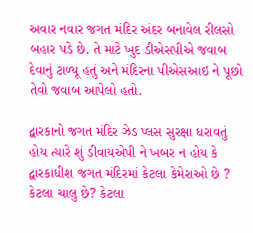અવાર નવાર જગત મંદિર અંદર બનાવેલ રીલસો બહાર પડે છે. તે માટે ખુદ ડીએસપીએ જવાબ દેવાનું ટાળ્યૂ હતું અને મંદિરના પીએસઆઇ ને પૂછો તેવો જવાબ આપેલો હતો.

દ્વારકાનો જગત મંદિર ઝેડ પ્લસ સુરક્ષા ધરાવતું હોય ત્યારે શું ડીવાયએપી ને ખબર ન હોય કે દ્વારકાધીશ જગત મંદિરમાં કેટલા કેમેરાઓ છે ? કેટલા ચાલુ છે? કેટલા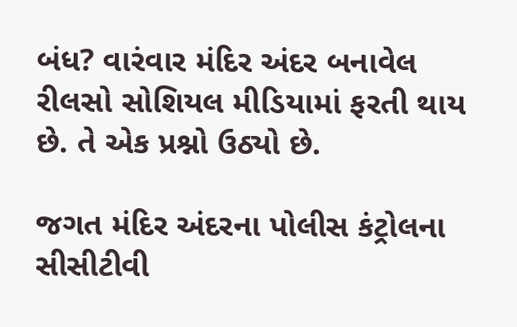બંધ? વારંવાર મંદિર અંદર બનાવેલ રીલસો સોશિયલ મીડિયામાં ફરતી થાય છે. તે એક પ્રશ્નો ઉઠ્યો છે.

જગત મંદિર અંદરના પોલીસ કંટ્રોલના સીસીટીવી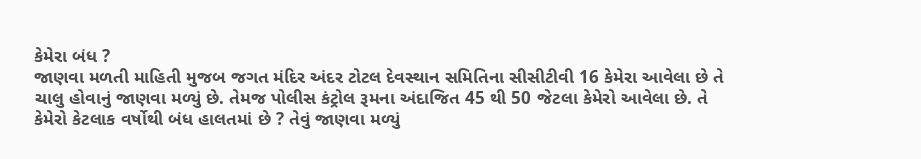કેમેરા બંધ ?
જાણવા મળતી માહિતી મુજબ જગત મંદિર અંદર ટોટલ દેવસ્થાન સમિતિના સીસીટીવી 16 કેમેરા આવેલા છે તે ચાલુ હોવાનું જાણવા મળ્યું છે. તેમજ પોલીસ કંટ્રોલ રૂમના અંદાજિત 45 થી 50 જેટલા કેમેરો આવેલા છે. તે કેમેરો કેટલાક વર્ષોથી બંધ હાલતમાં છે ? તેવું જાણવા મળ્યું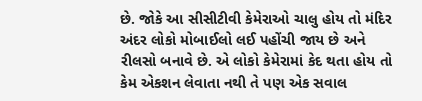છે. જોકે આ સીસીટીવી કેમેરાઓ ચાલુ હોય તો મંદિર અંદર લોકો મોબાઈલો લઈ પહોંચી જાય છે અને રીલસો બનાવે છે. એ લોકો કેમેરામાં કેદ થતા હોય તો કેમ એકશન લેવાતા નથી તે પણ એક સવાલ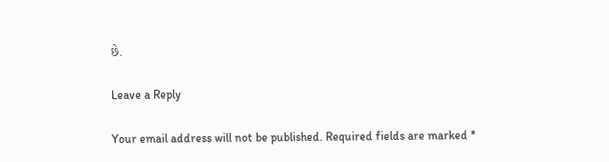છે.

Leave a Reply

Your email address will not be published. Required fields are marked *